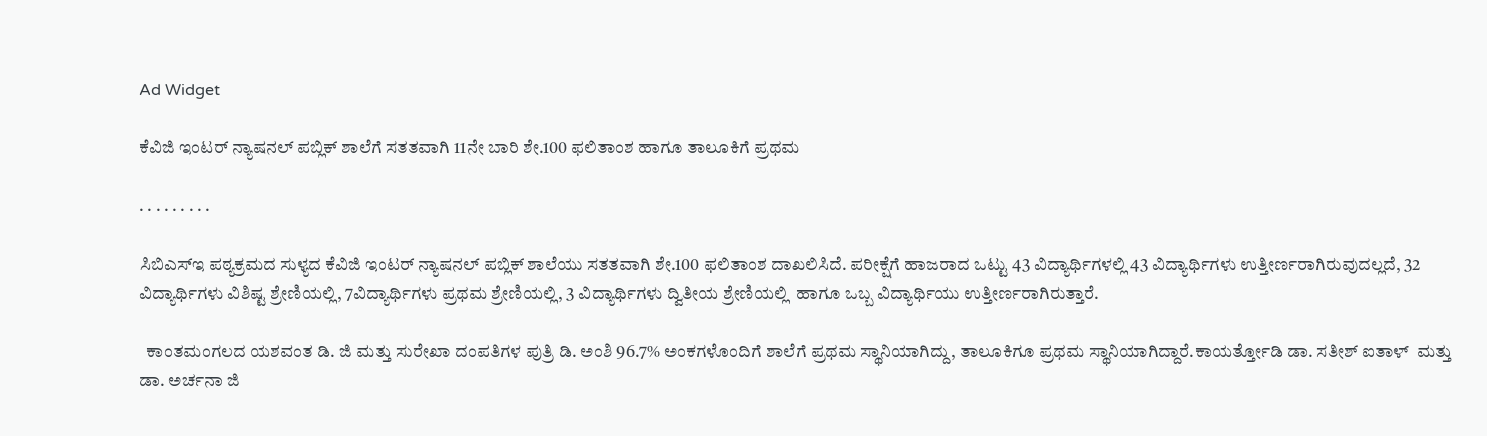Ad Widget

ಕೆವಿಜಿ ಇಂಟರ್ ನ್ಯಾಷನಲ್ ಪಬ್ಲಿಕ್ ಶಾಲೆಗೆ ಸತತವಾಗಿ 11ನೇ ಬಾರಿ ಶೇ.100 ಫಲಿತಾಂಶ ಹಾಗೂ ತಾಲೂಕಿಗೆ ಪ್ರಥಮ

. . . . . . . . .

ಸಿಬಿಎಸ್ಇ ಪಠ್ಯಕ್ರಮದ ಸುಳ್ಯದ ಕೆವಿಜಿ ಇಂಟರ್ ನ್ಯಾಷನಲ್ ಪಬ್ಲಿಕ್ ಶಾಲೆಯು ಸತತವಾಗಿ ಶೇ.100 ಫಲಿತಾಂಶ ದಾಖಲಿಸಿದೆ. ಪರೀಕ್ಷೆಗೆ ಹಾಜರಾದ ಒಟ್ಟು 43 ವಿದ್ಯಾರ್ಥಿಗಳಲ್ಲಿ 43 ವಿದ್ಯಾರ್ಥಿಗಳು ಉತ್ತೀರ್ಣರಾಗಿರುವುದಲ್ಲದೆ, 32 ವಿದ್ಯಾರ್ಥಿಗಳು ವಿಶಿಷ್ಟ ಶ್ರೇಣಿಯಲ್ಲಿ, 7ವಿದ್ಯಾರ್ಥಿಗಳು ಪ್ರಥಮ ಶ್ರೇಣಿಯಲ್ಲಿ, 3 ವಿದ್ಯಾರ್ಥಿಗಳು ದ್ವಿತೀಯ ಶ್ರೇಣಿಯಲ್ಲಿ  ಹಾಗೂ ಒಬ್ಬ ವಿದ್ಯಾರ್ಥಿಯು ಉತ್ತೀರ್ಣರಾಗಿರುತ್ತಾರೆ.

  ಕಾಂತಮಂಗಲದ ಯಶವಂತ ಡಿ. ಜಿ ಮತ್ತು ಸುರೇಖಾ ದಂಪತಿಗಳ ಪುತ್ರಿ ಡಿ. ಅಂಶಿ 96.7% ಅಂಕಗಳೊಂದಿಗೆ ಶಾಲೆಗೆ ಪ್ರಥಮ ಸ್ಥಾನಿಯಾಗಿದ್ದು, ತಾಲೂಕಿಗೂ ಪ್ರಥಮ ಸ್ಥಾನಿಯಾಗಿದ್ದಾರೆ.ಕಾಯರ್ತ್ತೋಡಿ ಡಾ. ಸತೀಶ್ ಐತಾಳ್  ಮತ್ತು ಡಾ. ಅರ್ಚನಾ ಜಿ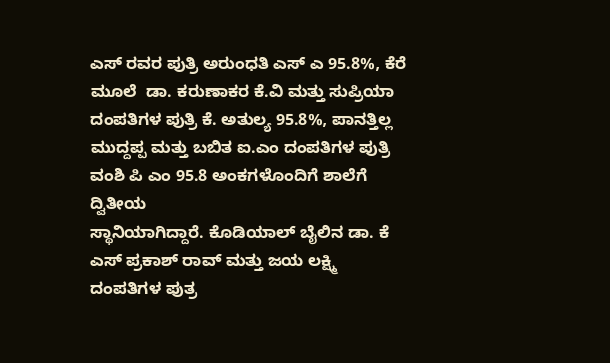ಎಸ್ ರವರ ಪುತ್ರಿ ಅರುಂಧತಿ ಎಸ್ ಎ 95.8%, ಕೆರೆ ಮೂಲೆ  ಡಾ. ಕರುಣಾಕರ ಕೆ.ವಿ ಮತ್ತು ಸುಪ್ರಿಯಾ ದಂಪತಿಗಳ ಪುತ್ರಿ ಕೆ. ಅತುಲ್ಯ 95.8%, ಪಾನತ್ತಿಲ್ಲ ಮುದ್ದಪ್ಪ ಮತ್ತು ಬಬಿತ ಐ.ಎಂ ದಂಪತಿಗಳ ಪುತ್ರಿ ವಂಶಿ ಪಿ ಎಂ 95.8 ಅಂಕಗಳೊಂದಿಗೆ ಶಾಲೆಗೆ ದ್ವಿತೀಯ
ಸ್ಥಾನಿಯಾಗಿದ್ದಾರೆ. ಕೊಡಿಯಾಲ್ ಬೈಲಿನ ಡಾ. ಕೆ ಎಸ್ ಪ್ರಕಾಶ್ ರಾವ್ ಮತ್ತು ಜಯ ಲಕ್ಷ್ಮಿ ದಂಪತಿಗಳ ಪುತ್ರ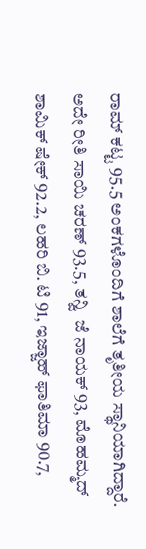ರಾಮ್ ಕಟ್ಟ 95.5 ಅಂಕಗಳೊಂದಿಗೆ ಶಾಲೆಗೆ ತೃತೀಯ ಸ್ಥಾನಿಯಾಗಿದ್ದಾರೆ.
ಅದೇ ರೀತಿ ಸಾಯಿ ಚರಣ್ 93.5, ತನ್ವಿ  ಜೆ ನಾಯಕ್ 93, ಮೊಹಮ್ಮದ್ ಶಾಮಿಕ್ ಷೇಕ್ 92.2, ಲಹರಿ ಬಿ. ಟಿ 91, ಇಜ್ಜಾಹ್ ಫಾತಿಮಾ 90.7,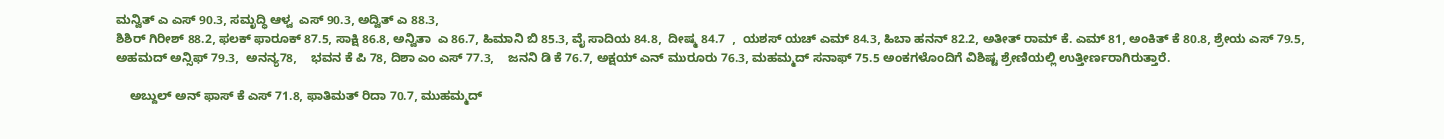ಮನ್ವಿತ್ ಎ ಎಸ್ 90.3, ಸಮೃದ್ಧಿ ಆಳ್ವ  ಎಸ್ 90.3, ಅದ್ವಿತ್ ಎ 88.3,
ಶಿಶಿರ್ ಗಿರೀಶ್ 88.2, ಫಲಕ್ ಫಾರೂಕ್ 87.5, ಸಾಕ್ಷಿ 86.8, ಅನ್ವಿತಾ  ಎ 86.7, ಹಿಮಾನಿ ಬಿ 85.3, ವೈ ಸಾದಿಯ 84.8,  ದೀಷ್ಮ 84.7  ,  ಯಶಸ್ ಯಚ್ ಎಮ್ 84.3, ಹಿಬಾ ಹನನ್ 82.2, ಅತೀತ್ ರಾಮ್ ಕೆ. ಎಮ್ 81, ಅಂಕಿತ್ ಕೆ 80.8, ಶ್ರೇಯ ಎಸ್ 79.5, ಅಹಮದ್ ಅನ್ಸಿಫ್ 79.3,  ಅನನ್ಯ78,    ಭವನ ಕೆ ಪಿ 78, ದಿಶಾ ಎಂ ಎಸ್ 77.3,    ಜನನಿ ಡಿ ಕೆ 76.7, ಅಕ್ಷಯ್ ಎನ್ ಮುರೂರು 76.3, ಮಹಮ್ಮದ್ ಸನಾಫ್ 75.5 ಅಂಕಗಳೊಂದಿಗೆ ವಿಶಿಷ್ಟ ಶ್ರೇಣಿಯಲ್ಲಿ ಉತ್ತೀರ್ಣರಾಗಿರುತ್ತಾರೆ.

    ಅಬ್ದುಲ್ ಅನ್ ಫಾಸ್ ಕೆ ಎಸ್ 71.8, ಫಾತಿಮತ್ ರಿದಾ 70.7, ಮುಹಮ್ಮದ್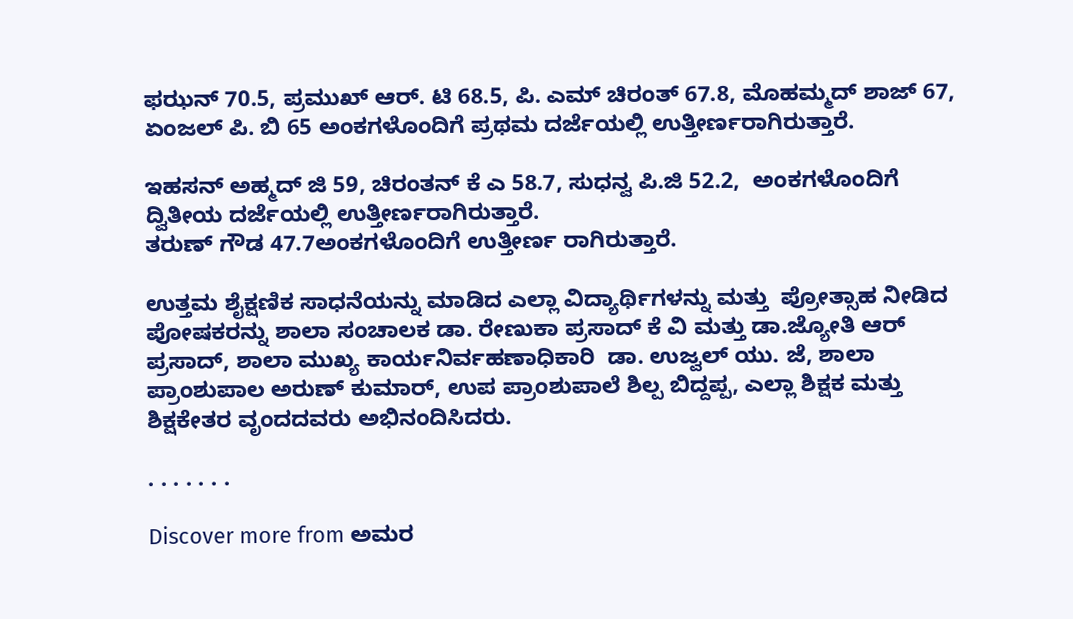ಫಝನ್ 70.5, ಪ್ರಮುಖ್ ಆರ್. ಟಿ 68.5, ಪಿ. ಎಮ್ ಚಿರಂತ್ 67.8, ಮೊಹಮ್ಮದ್ ಶಾಜ್ 67, ಏಂಜಲ್ ಪಿ. ಬಿ 65 ಅಂಕಗಳೊಂದಿಗೆ ಪ್ರಥಮ ದರ್ಜೆಯಲ್ಲಿ ಉತ್ತೀರ್ಣರಾಗಿರುತ್ತಾರೆ.

ಇಹಸನ್ ಅಹ್ಮದ್ ಜಿ 59, ಚಿರಂತನ್ ಕೆ ಎ 58.7, ಸುಧನ್ವ ಪಿ.ಜಿ 52.2,  ಅಂಕಗಳೊಂದಿಗೆ ದ್ವಿತೀಯ ದರ್ಜೆಯಲ್ಲಿ ಉತ್ತೀರ್ಣರಾಗಿರುತ್ತಾರೆ.
ತರುಣ್ ಗೌಡ 47.7ಅಂಕಗಳೊಂದಿಗೆ ಉತ್ತೀರ್ಣ ರಾಗಿರುತ್ತಾರೆ.

ಉತ್ತಮ ಶೈಕ್ಷಣಿಕ ಸಾಧನೆಯನ್ನು ಮಾಡಿದ ಎಲ್ಲಾ ವಿದ್ಯಾರ್ಥಿಗಳನ್ನು ಮತ್ತು  ಪ್ರೋತ್ಸಾಹ ನೀಡಿದ ಪೋಷಕರನ್ನು ಶಾಲಾ ಸಂಚಾಲಕ ಡಾ. ರೇಣುಕಾ ಪ್ರಸಾದ್ ಕೆ ವಿ ಮತ್ತು ಡಾ.ಜ್ಯೋತಿ ಆರ್ ಪ್ರಸಾದ್, ಶಾಲಾ ಮುಖ್ಯ ಕಾರ್ಯನಿರ್ವಹಣಾಧಿಕಾರಿ  ಡಾ. ಉಜ್ವಲ್ ಯು. ಜೆ, ಶಾಲಾ ಪ್ರಾಂಶುಪಾಲ ಅರುಣ್ ಕುಮಾರ್, ಉಪ ಪ್ರಾಂಶುಪಾಲೆ ಶಿಲ್ಪ ಬಿದ್ದಪ್ಪ, ಎಲ್ಲಾ ಶಿಕ್ಷಕ ಮತ್ತು ಶಿಕ್ಷಕೇತರ ವೃಂದದವರು ಅಭಿನಂದಿಸಿದರು.

. . . . . . .

Discover more from ಅಮರ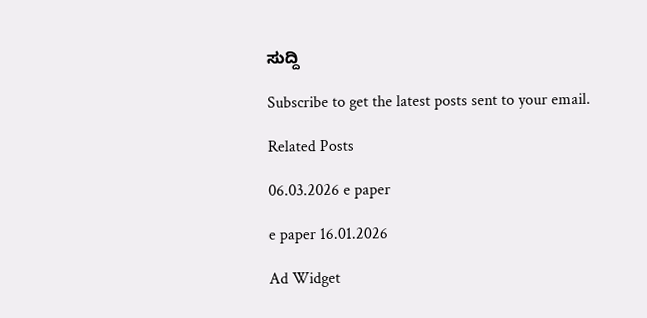ಸುದ್ದಿ

Subscribe to get the latest posts sent to your email.

Related Posts

06.03.2026 e paper

e paper 16.01.2026

Ad Widget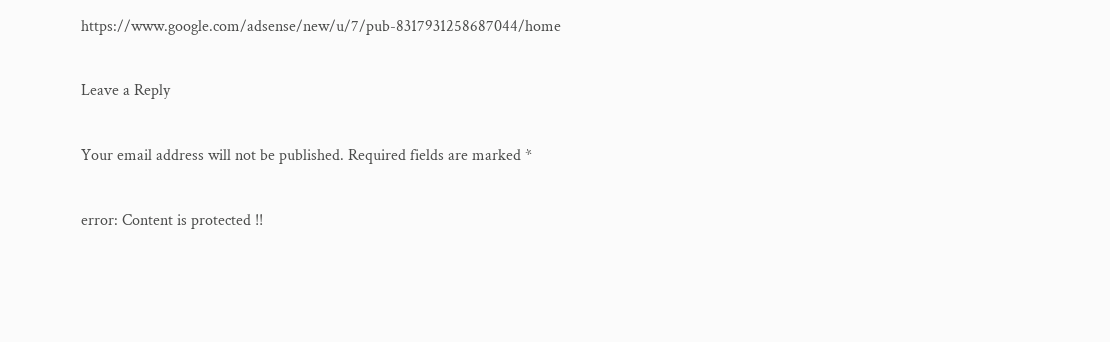https://www.google.com/adsense/new/u/7/pub-8317931258687044/home

Leave a Reply

Your email address will not be published. Required fields are marked *

error: Content is protected !!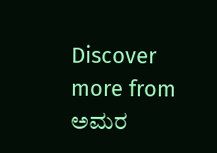Discover more from ಅಮರ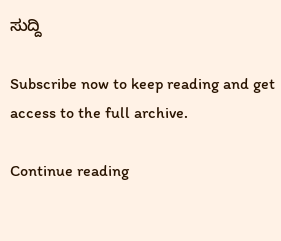ಸುದ್ದಿ

Subscribe now to keep reading and get access to the full archive.

Continue reading